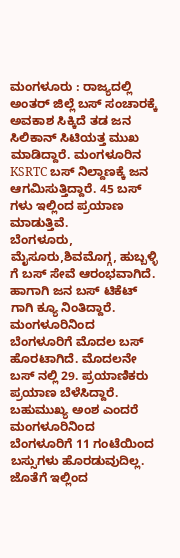ಮಂಗಳೂರು : ರಾಜ್ಯದಲ್ಲಿ ಅಂತರ್ ಜಿಲ್ಲೆ ಬಸ್ ಸಂಚಾರಕ್ಕೆ ಅವಕಾಶ ಸಿಕ್ಕಿದೆ ತಡ ಜನ ಸಿಲಿಕಾನ್ ಸಿಟಿಯತ್ತ ಮುಖ ಮಾಡಿದ್ದಾರೆ. ಮಂಗಳೂರಿನ KSRTC ಬಸ್ ನಿಲ್ದಾಣಕ್ಕೆ ಜನ ಆಗಮಿಸುತ್ತಿದ್ದಾರೆ. 45 ಬಸ್ ಗಳು ಇಲ್ಲಿಂದ ಪ್ರಯಾಣ ಮಾಡುತ್ತಿವೆ.
ಬೆಂಗಳೂರು, ಮೈಸೂರು,ಶಿವಮೊಗ್ಗ, ಹುಬ್ಬಳ್ಳಿ ಗೆ ಬಸ್ ಸೇವೆ ಆರಂಭವಾಗಿದೆ. ಹಾಗಾಗಿ ಜನ ಬಸ್ ಟಿಕೆಟ್ ಗಾಗಿ ಕ್ಯೂ ನಿಂತಿದ್ದಾರೆ.
ಮಂಗಳೂರಿನಿಂದ ಬೆಂಗಳೂರಿಗೆ ಮೊದಲ ಬಸ್ ಹೊರಟಾಗಿದೆ. ಮೊದಲನೇ ಬಸ್ ನಲ್ಲಿ 29. ಪ್ರಯಾಣಿಕರು ಪ್ರಯಾಣ ಬೆಳೆಸಿದ್ದಾರೆ. ಬಹುಮುಖ್ಯ ಅಂಶ ಎಂದರೆ ಮಂಗಳೂರಿನಿಂದ ಬೆಂಗಳೂರಿಗೆ 11 ಗಂಟೆಯಿಂದ ಬಸ್ಸುಗಳು ಹೊರಡುವುದಿಲ್ಲ. ಜೊತೆಗೆ ಇಲ್ಲಿಂದ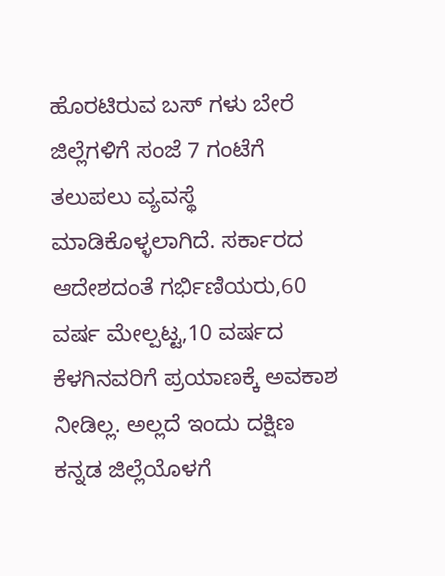ಹೊರಟಿರುವ ಬಸ್ ಗಳು ಬೇರೆ ಜಿಲ್ಲೆಗಳಿಗೆ ಸಂಜೆ 7 ಗಂಟೆಗೆ ತಲುಪಲು ವ್ಯವಸ್ಥೆ ಮಾಡಿಕೊಳ್ಳಲಾಗಿದೆ. ಸರ್ಕಾರದ ಆದೇಶದಂತೆ ಗರ್ಭಿಣಿಯರು,60 ವರ್ಷ ಮೇಲ್ಪಟ್ಟ,10 ವರ್ಷದ ಕೆಳಗಿನವರಿಗೆ ಪ್ರಯಾಣಕ್ಕೆ ಅವಕಾಶ ನೀಡಿಲ್ಲ. ಅಲ್ಲದೆ ಇಂದು ದಕ್ಷಿಣ ಕನ್ನಡ ಜಿಲ್ಲೆಯೊಳಗೆ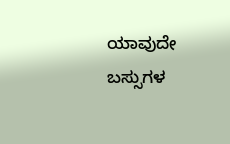ಯಾವುದೇ ಬಸ್ಸುಗಳ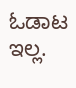ಓಡಾಟ ಇಲ್ಲ.